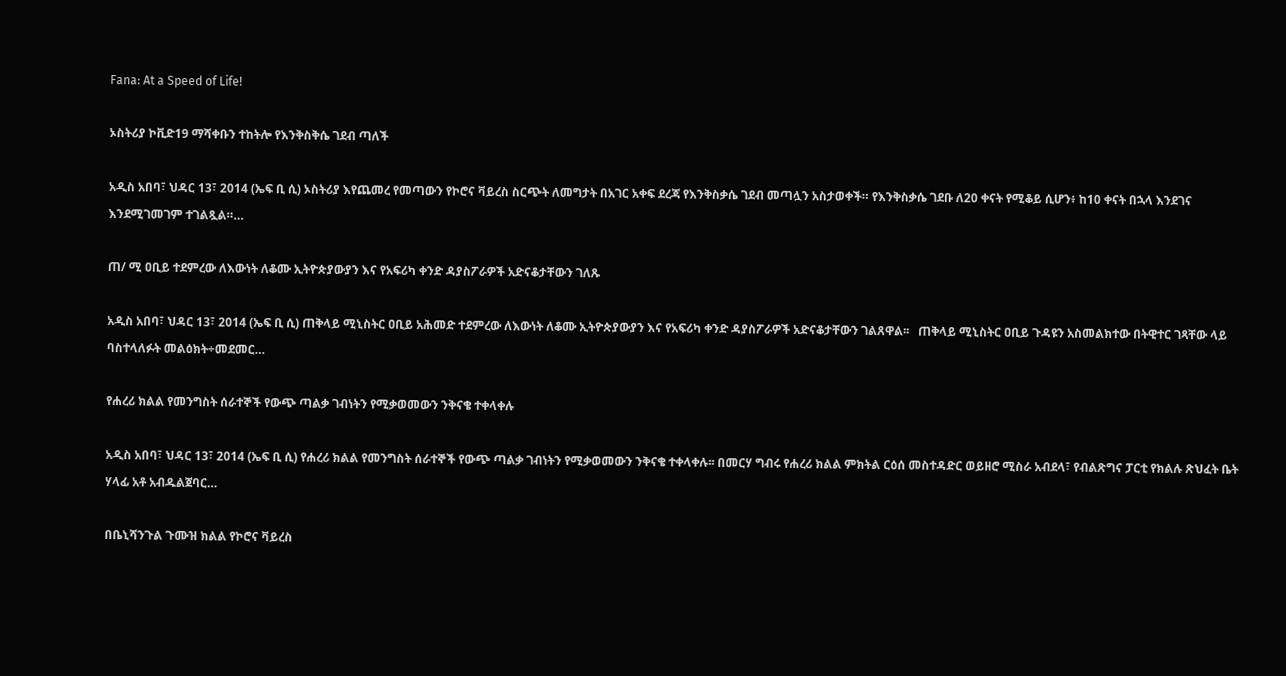Fana: At a Speed of Life!

ኦስትሪያ ኮቪድ19 ማሻቀቡን ተከትሎ የእንቅስቅሴ ገደብ ጣለች

አዲስ አበባ፣ ህዳር 13፣ 2014 (ኤፍ ቢ ሲ) ኦስትሪያ እየጨመረ የመጣውን የኮሮና ቫይረስ ስርጭት ለመግታት በአገር አቀፍ ደረጃ የእንቅስቃሴ ገደብ መጣሏን አስታወቀች። የእንቅስቃሴ ገደቡ ለ20 ቀናት የሚቆይ ሲሆን፥ ከ10 ቀናት በኋላ እንደገና እንደሚገመገም ተገልጿል።…

ጠ/ ሚ ዐቢይ ተደምረው ለእውነት ለቆሙ ኢትዮጵያውያን እና የአፍሪካ ቀንድ ዳያስፖራዎች አድናቆታቸውን ገለጹ

አዲስ አበባ፣ ህዳር 13፣ 2014 (ኤፍ ቢ ሲ) ጠቅላይ ሚኒስትር ዐቢይ አሕመድ ተደምረው ለእውነት ለቆሙ ኢትዮጵያውያን እና የአፍሪካ ቀንድ ዳያስፖራዎች አድናቆታቸውን ገልጸዋል፡፡   ጠቅላይ ሚኒስትር ዐቢይ ጉዳዩን አስመልክተው በትዊተር ገጻቸው ላይ ባስተላለፉት መልዕክት÷መደመር…

የሐረሪ ክልል የመንግስት ሰራተኞች የውጭ ጣልቃ ገብነትን የሚቃወመውን ንቅናቄ ተቀላቀሉ

አዲስ አበባ፣ ህዳር 13፣ 2014 (ኤፍ ቢ ሲ) የሐረሪ ክልል የመንግስት ሰራተኞች የውጭ ጣልቃ ገብነትን የሚቃወመውን ንቅናቄ ተቀላቀሉ፡፡ በመርሃ ግብሩ የሐረሪ ክልል ምክትል ርዕሰ መስተዳድር ወይዘሮ ሚስራ አብደላ፣ የብልጽግና ፓርቲ የክልሉ ጽህፈት ቤት ሃላፊ አቶ አብዱልጀባር…

በቤኒሻንጉል ጉሙዝ ክልል የኮሮና ቫይረስ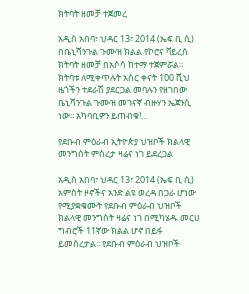ክትባት ዘመቻ ተጀመረ

አዲስ አበባ፣ ህዳር 13፣ 2014 (ኤፍ ቢ ሲ) በቤኒሻንጉል ጉሙዝ ክልል የኮሮና ቫይረስ ክትባት ዘመቻ በአሶሳ ከተማ ተጀምሯል፡፡ ክትባቱ ለሚቀጥሉት አስር ቀናት 100 ሺህ ዜጎችን ተደራሽ ያደርጋል መባሉን የዘገበው ቤኒሻንጉል ጉሙዝ መገናኛ ብዙሃን ኤጀንሲ ነው፡፡ አካባቢዎን ይጠብቁ!…

የደቡብ ምዕራብ ኢትዮጵያ ህዝቦች ክልላዊ መንግስት ምስረታ ዛሬና ነገ ይደረጋል

አዲስ አበባ፣ ህዳር 13፣ 2014 (ኤፍ ቢ ሲ) አምስት ዞኖችና አንድ ልዩ ወረዳ በጋራ ሆነው የሚያቋቁሙት የደቡብ ምዕራብ ህዝቦች ክልላዊ መንግስት ዛሬና ነገ በሚካሄዱ መርሀ ግብሮች 11ኛው ክልል ሆኖ በይፋ ይመሰረታል፡፡ የደቡብ ምዕራብ ህዝቦች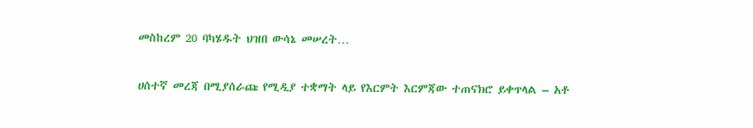መስከረም 20 ባካሄዱት ህዝበ ውሳኔ መሠረት…

ሀሰተኛ መረጃ በሚያሰራጩ የሚዲያ ተቋማት ላይ የእርምት እርምጃው ተጠናክሮ ይቀጥላል – አቶ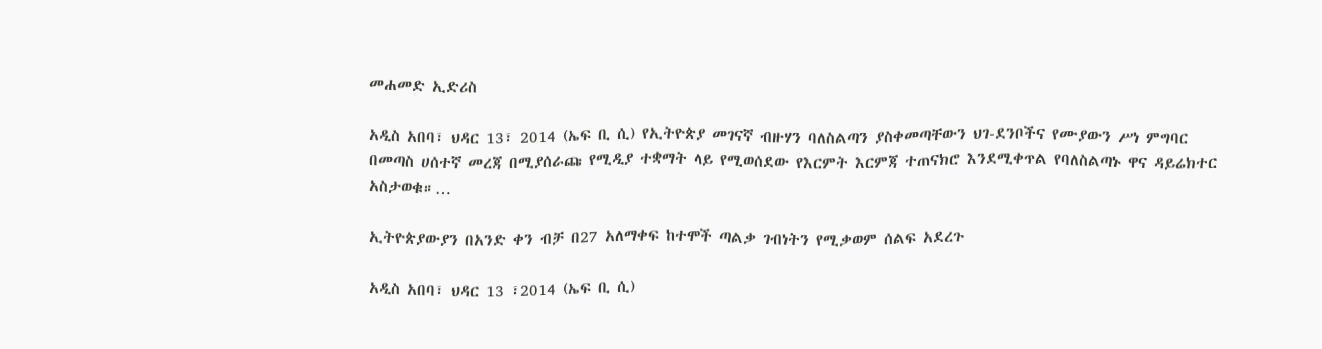መሐመድ ኢድሪስ

አዲስ አበባ፣ ህዳር 13፣ 2014 (ኤፍ ቢ ሲ) የኢትዮጵያ መገናኛ ብዙሃን ባለስልጣን ያስቀመጣቸውን ህገ-ደንቦችና የሙያውን ሥነ ምግባር በመጣስ ሀሰተኛ መረጃ በሚያሰራጩ የሚዲያ ተቋማት ላይ የሚወሰደው የእርምት እርምጃ ተጠናክሮ እንደሚቀጥል የባለስልጣኑ ዋና ዳይሬክተር አስታወቁ።…

ኢትዮጵያውያን በአንድ ቀን ብቻ በ27 አለማቀፍ ከተሞች ጣልቃ ገብነትን የሚቃወም ሰልፍ አደረጉ

አዲስ አበባ፣ ህዳር 13 ፣2014 (ኤፍ ቢ ሲ)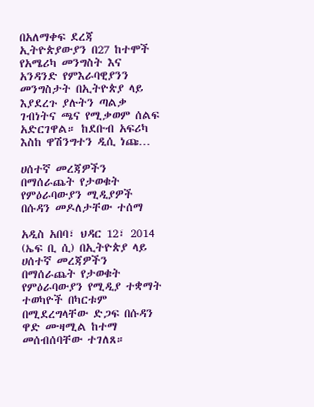በአለማቀፍ ደረጃ ኢትዮጵያውያን በ27 ከተሞች የአሜሪካ መንግስት እና አንዳንድ የምእራባዊያንን መንግስታት በኢትዮጵያ ላይ እያደረጉ ያሉትን ጣልቃ ገብነትና ጫና የሚቃወም ሰልፍ አድርገዋል። ከደቡብ አፍሪካ እስከ ዋሽንግተን ዲሲ ነጩ…

ሀሰተኛ መረጃዎችን በማሰራጨት የታወቁት የምዕራባውያን ሚዲያዎች በሱዳን መዶለታቸው ተሰማ

አዲስ አበባ፣ ህዳር 12፣ 2014 (ኤፍ ቢ ሲ) በኢትዮጵያ ላይ ሀሰተኛ መረጃዎችን በማሰራጨት የታወቁት የምዕራባውያን የሚዲያ ተቋማት ተወካዮች በካርቱም በሚደረግላቸው ድጋፍ በሱዳን ዋድ ሙዛሚል ከተማ መሰብሰባቸው ተገለጸ።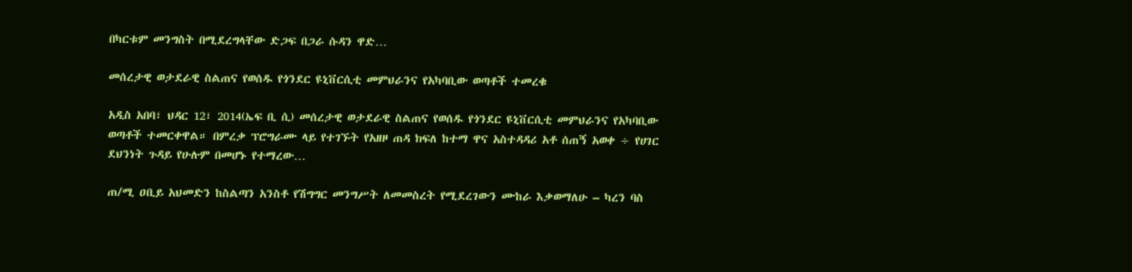በካርቱም መንግስት በሚደረግላቸው ድጋፍ በጋራ ሱዳን ዋድ…

መሰረታዊ ወታደራዊ ስልጠና የወሰዱ የጎንደር ዩኒቨርሲቲ መምህራንና የአካባቢው ወጣቶች ተመረቁ

አዲስ አበባ፣ ህዳር 12፣ 2014(ኤፍ ቢ ሲ) መሰረታዊ ወታደራዊ ስልጠና የወሰዱ የጎንደር ዩኒቨርሲቲ መምህራንና የአካባቢው ወጣቶች ተመርቀዋል። በምረቃ ፕሮግራሙ ላይ የተገኙት የአዘዞ ጠዳ ክፍለ ከተማ ዋና አስተዳዳሪ አቶ ሰጠኝ አወቀ ÷ የሀገር ደህንነት ጉዳይ የሁሉም በመሆኑ የተማረው…

ጠ/ሚ ዐቢይ አህመድን ከስልጣን አንስቶ የሽግግር መንግሥት ለመመስረት የሚደረገውን ሙከራ እቃወማለሁ – ካረን ባስ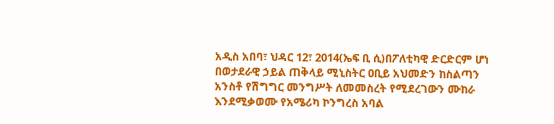አዲስ አበባ፣ ህዳር 12፣ 2014(ኤፍ ቢ ሲ)በፖለቲካዊ ድርድርም ሆነ በወታደራዊ ኃይል ጠቅላይ ሚኒስትር ዐቢይ አህመድን ከስልጣን አንስቶ የሽግግር መንግሥት ለመመስረት የሚደረገውን ሙከራ እንደሚቃወሙ የአሜሪካ ኮንግረስ አባል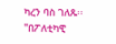ካረን ባስ ገለጹ፡፡ "በፖለቲካዊ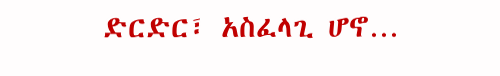ድርድር፣ አስፈላጊ ሆኖ…